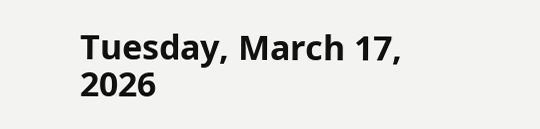Tuesday, March 17, 2026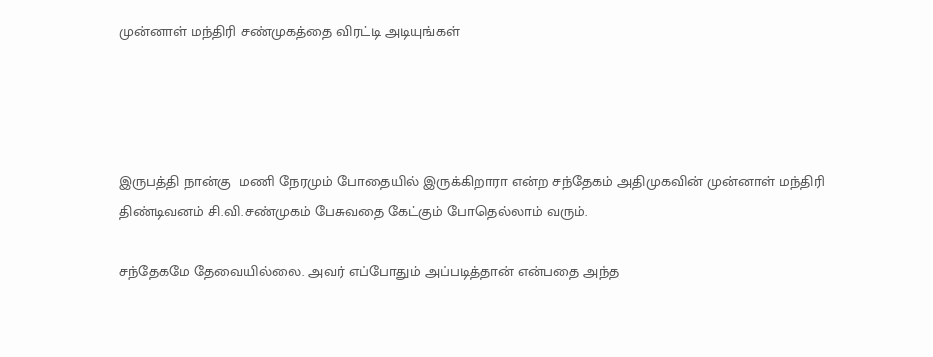முன்னாள் மந்திரி சண்முகத்தை விரட்டி அடியுங்கள்




இருபத்தி நான்கு  மணி நேரமும் போதையில் இருக்கிறாரா என்ற சந்தேகம் அதிமுகவின் முன்னாள் மந்திரி திண்டிவனம் சி.வி.சண்முகம் பேசுவதை கேட்கும் போதெல்லாம் வரும்.

சந்தேகமே தேவையில்லை. அவர் எப்போதும் அப்படித்தான் என்பதை அந்த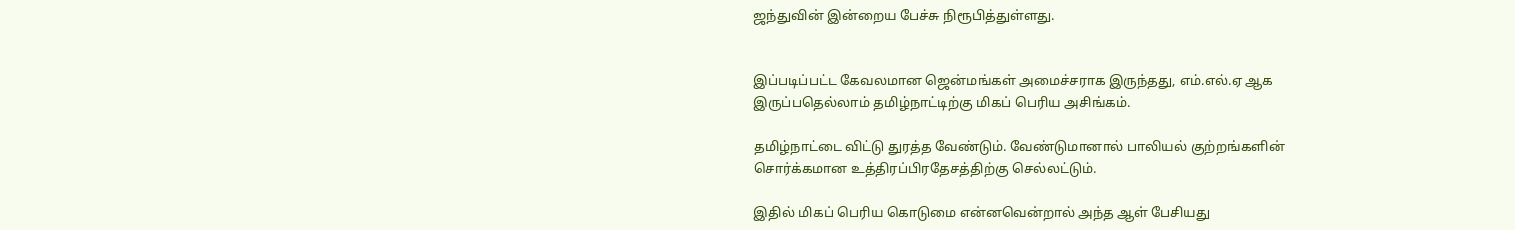ஜந்துவின் இன்றைய பேச்சு நிரூபித்துள்ளது.


இப்படிப்பட்ட கேவலமான ஜென்மங்கள் அமைச்சராக இருந்தது, எம்.எல்.ஏ ஆக இருப்பதெல்லாம் தமிழ்நாட்டிற்கு மிகப் பெரிய அசிங்கம்.

தமிழ்நாட்டை விட்டு துரத்த வேண்டும். வேண்டுமானால் பாலியல் குற்றங்களின் சொர்க்கமான உத்திரப்பிரதேசத்திற்கு செல்லட்டும்.

இதில் மிகப் பெரிய கொடுமை என்னவென்றால் அந்த ஆள் பேசியது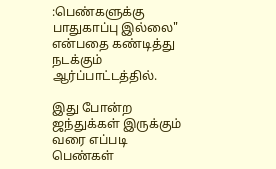:பெண்களுக்கு பாதுகாப்பு இல்லை" என்பதை கண்டித்து நடக்கும் ஆர்ப்பாட்டத்தில்.

இது போன்ற ஜந்துக்கள் இருக்கும் வரை எப்படி பெண்கள்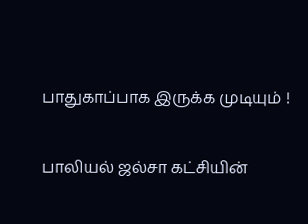பாதுகாப்பாக இருக்க முடியும் !

பாலியல் ஜல்சா கட்சியின்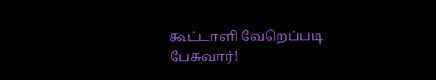கூட்டாளி வேறெப்படி பேசுவார்!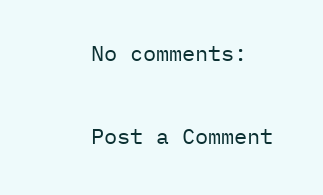No comments:

Post a Comment